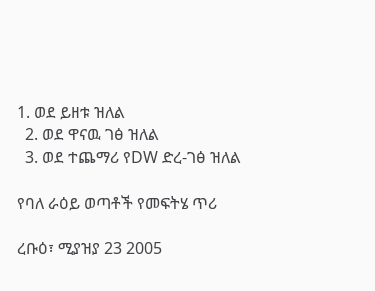1. ወደ ይዘቱ ዝለል
  2. ወደ ዋናዉ ገፅ ዝለል
  3. ወደ ተጨማሪ የDW ድረ-ገፅ ዝለል

የባለ ራዕይ ወጣቶች የመፍትሄ ጥሪ

ረቡዕ፣ ሚያዝያ 23 2005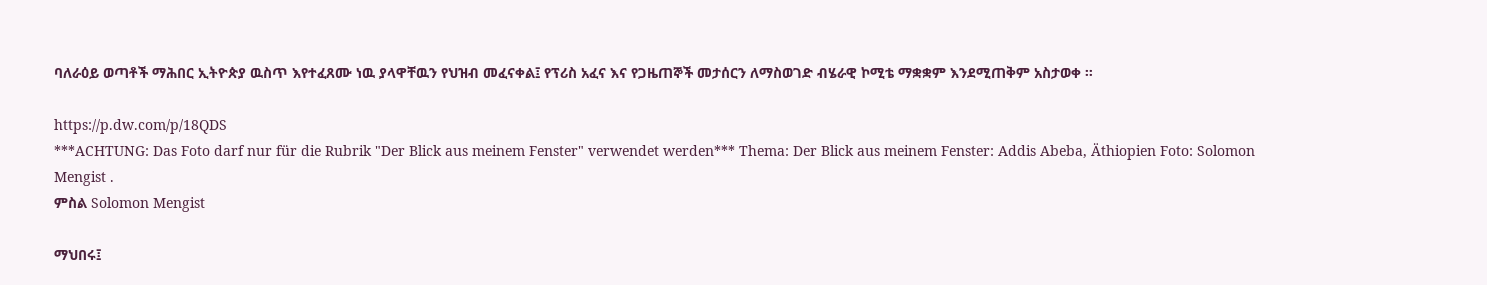ባለራዕይ ወጣቶች ማሕበር ኢትዮጵያ ዉስጥ እየተፈጸሙ ነዉ ያላዋቸዉን የህዝብ መፈናቀል፤ የፕሪስ አፈና እና የጋዜጠኞች መታሰርን ለማስወገድ ብሄራዊ ኮሚቴ ማቋቋም እንደሚጠቅም አስታወቀ ።

https://p.dw.com/p/18QDS
***ACHTUNG: Das Foto darf nur für die Rubrik "Der Blick aus meinem Fenster" verwendet werden*** Thema: Der Blick aus meinem Fenster: Addis Abeba, Äthiopien Foto: Solomon Mengist .
ምስል Solomon Mengist

ማህበሩ፤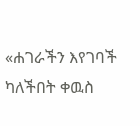«ሐገራችን እየገባች ካለችበት ቀዉስ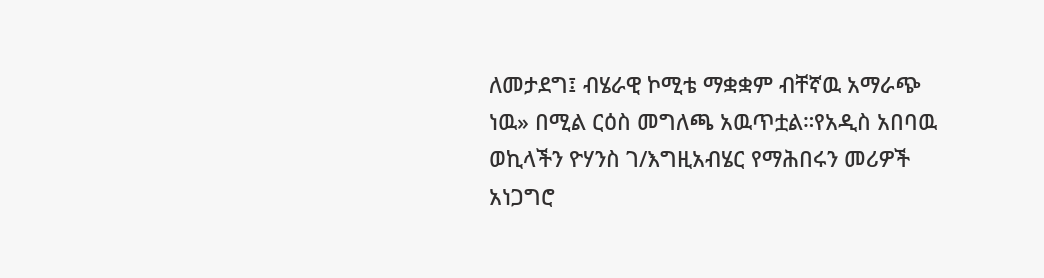ለመታደግ፤ ብሄራዊ ኮሚቴ ማቋቋም ብቸኛዉ አማራጭ ነዉ» በሚል ርዕስ መግለጫ አዉጥቷል።የአዲስ አበባዉ ወኪላችን ዮሃንስ ገ/እግዚአብሄር የማሕበሩን መሪዎች አነጋግሮ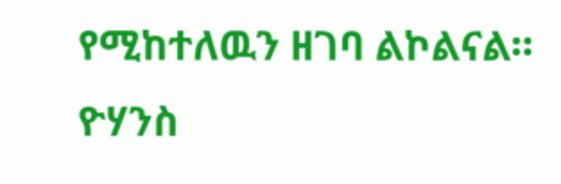የሚከተለዉን ዘገባ ልኮልናል።
ዮሃንስ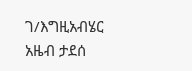ገ/እግዚአብሄር
አዜብ ታደሰ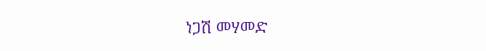ነጋሽ መሃመድ